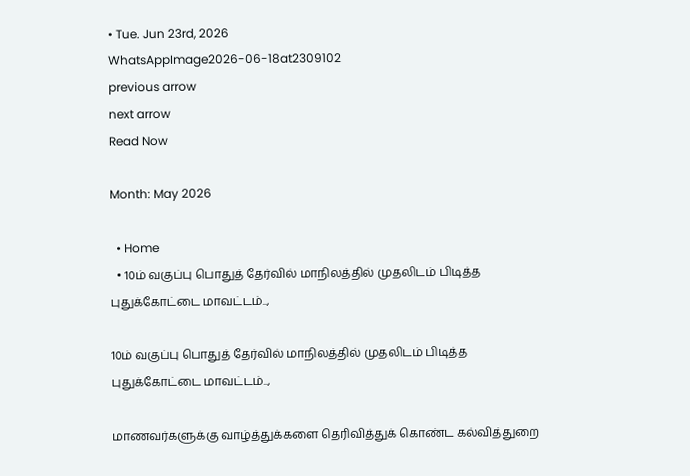• Tue. Jun 23rd, 2026
WhatsAppImage2026-06-18at2309102
previous arrow
next arrow
Read Now

Month: May 2026

  • Home
  • 10ம் வகுப்பு பொதுத் தேர்வில் மாநிலத்தில் முதலிடம் பிடித்த புதுக்கோட்டை மாவட்டம்..,

10ம் வகுப்பு பொதுத் தேர்வில் மாநிலத்தில் முதலிடம் பிடித்த புதுக்கோட்டை மாவட்டம்..,

மாணவர்களுக்கு வாழ்த்துக்களை தெரிவித்துக் கொண்ட கல்வித்துறை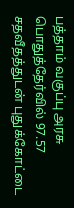பத்தாம் வகுப்பு அரசு பொதுத்தேர்வில் 97.57 சதவீதத்துடன் புதுக்கோட்டை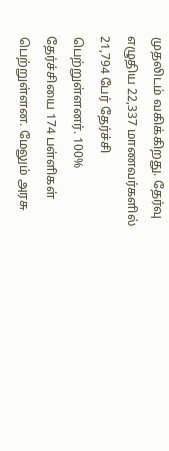முதலிடம் வகிக்கிறது. தேர்வு எழுதிய 22,337 மாணவர்களில் 21,794 பேர் தேர்ச்சி பெற்றுள்ளனர். 100% தேர்ச்சியை 174 பள்ளிகள் பெற்றுள்ளன. மேலும் அரசு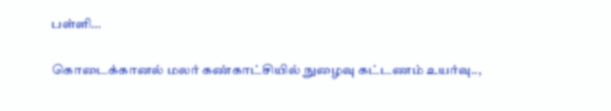பள்ளி…

கொடைக்கானல் மலர் கண்காட்சியில் நுழைவு கட்டணம் உயர்வு..,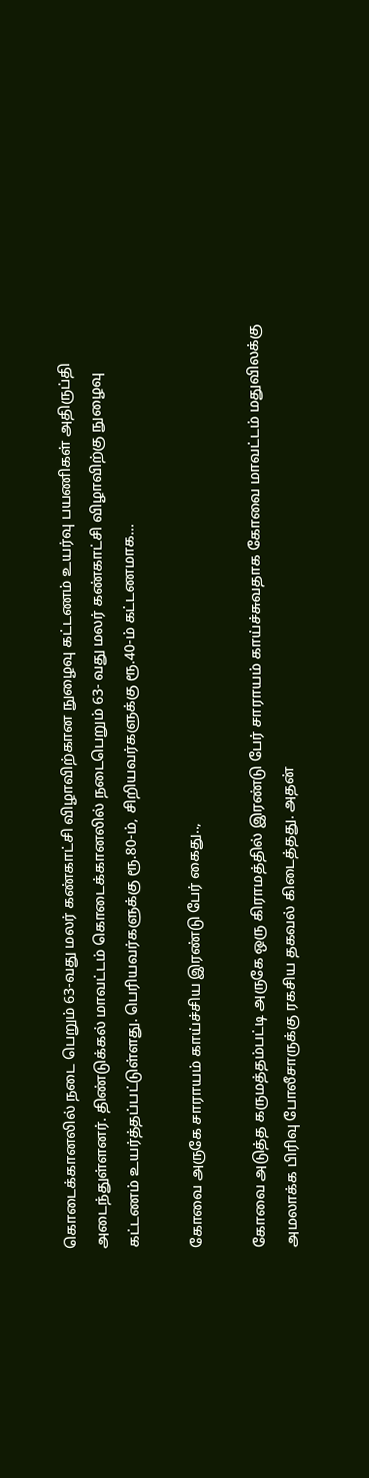கொடைக்கானலில் நடை பெறும் 63-வது மலர் கண்காட்சி விழாவிற்கான நுழைவு கட்டணம் உயர்வு பயணிகள் அதிருப்தி அடைந்துள்ளனர். திண்டுக்கல் மாவட்டம் கொடைக்கானலில் நடைபெறும் 63- வது மலர் கண்காட்சி விழாவிற்கு நுழைவு கட்டணம் உயர்த்தப்பட்டுள்ளது. பெரியவர்களுக்கு ரூ.80-ம், சிறியவர்களுக்கு ரூ.40-ம் கட்டணமாக…

கோவை அருகே சாராயம் காய்ச்சிய இரண்டு பேர் கைது..,

கோவை அடுத்த கருமத்தம்பட்டி அருகே ஒரு கிராமத்தில் இரண்டு பேர் சாராயம் காய்ச்சுவதாக கோவை மாவட்டம் மதுவிலக்கு அமலாக்க பிரிவு போலீசாருக்கு ரகசிய தகவல் கிடைத்தது. அதன்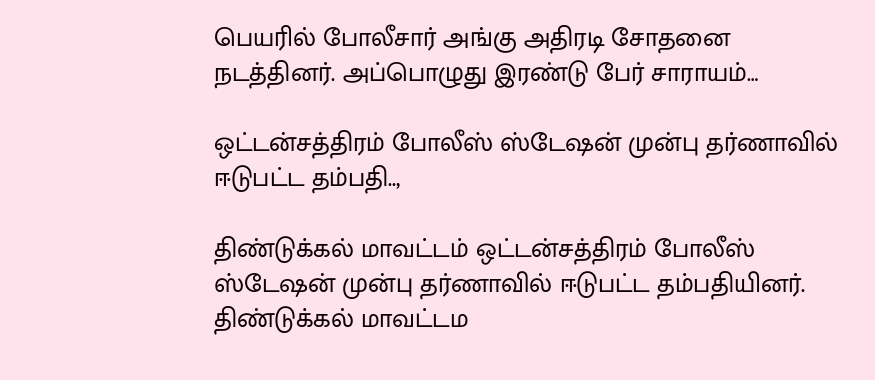பெயரில் போலீசார் அங்கு அதிரடி சோதனை நடத்தினர். அப்பொழுது இரண்டு பேர் சாராயம்…

ஒட்டன்சத்திரம் போலீஸ் ஸ்டேஷன் முன்பு தர்ணாவில் ஈடுபட்ட தம்பதி..,

திண்டுக்கல் மாவட்டம் ஒட்டன்சத்திரம் போலீஸ் ஸ்டேஷன் முன்பு தர்ணாவில் ஈடுபட்ட தம்பதியினர். திண்டுக்கல் மாவட்டம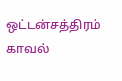ஒட்டன்சத்திரம் காவல்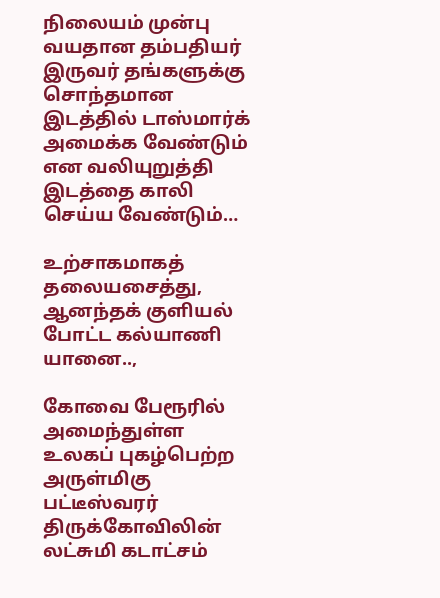நிலையம் முன்பு வயதான தம்பதியர் இருவர் தங்களுக்கு சொந்தமான இடத்தில் டாஸ்மார்க் அமைக்க வேண்டும் என வலியுறுத்தி இடத்தை காலி செய்ய வேண்டும்…

உற்சாகமாகத் தலையசைத்து, ஆனந்தக் குளியல் போட்ட கல்யாணி யானை..,

கோவை பேரூரில் அமைந்துள்ள உலகப் புகழ்பெற்ற அருள்மிகு பட்டீஸ்வரர் திருக்கோவிலின் லட்சுமி கடாட்சம்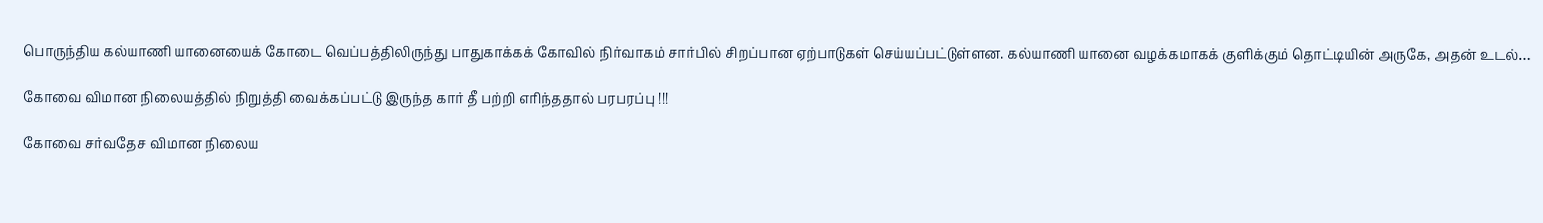பொருந்திய கல்யாணி யானையைக் கோடை வெப்பத்திலிருந்து பாதுகாக்கக் கோவில் நிர்வாகம் சார்பில் சிறப்பான ஏற்பாடுகள் செய்யப்பட்டுள்ளன. கல்யாணி யானை வழக்கமாகக் குளிக்கும் தொட்டியின் அருகே, அதன் உடல்…

கோவை விமான நிலையத்தில் நிறுத்தி வைக்கப்பட்டு இருந்த கார் தீ பற்றி எரிந்ததால் பரபரப்பு !!!

கோவை சர்வதேச விமான நிலைய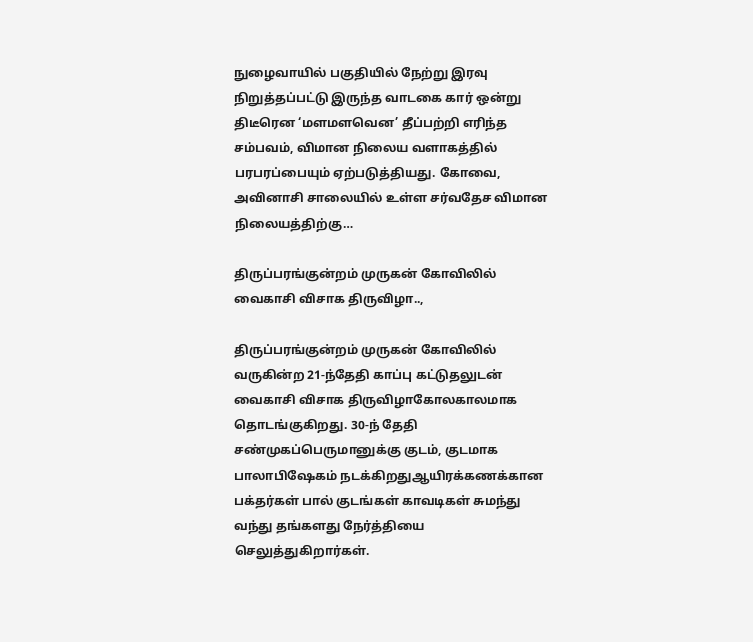நுழைவாயில் பகுதியில் நேற்று இரவு நிறுத்தப்பட்டு இருந்த வாடகை கார் ஒன்று திடீரென ‘மளமளவென’ தீப்பற்றி எரிந்த சம்பவம், விமான நிலைய வளாகத்தில் பரபரப்பையும் ஏற்படுத்தியது. கோவை, அவினாசி சாலையில் உள்ள சர்வதேச விமான நிலையத்திற்கு…

திருப்பரங்குன்றம் முருகன் கோவிலில் வைகாசி விசாக திருவிழா..,

திருப்பரங்குன்றம் முருகன் கோவிலில் வருகின்ற 21-ந்தேதி காப்பு கட்டுதலுடன் வைகாசி விசாக திருவிழாகோலகாலமாக தொடங்குகிறது. 30-ந் தேதி சண்முகப்பெருமானுக்கு குடம், குடமாக பாலாபிஷேகம் நடக்கிறதுஆயிரக்கணக்கான பக்தர்கள் பால் குடங்கள் காவடிகள் சுமந்து வந்து தங்களது நேர்த்தியை செலுத்துகிறார்கள்.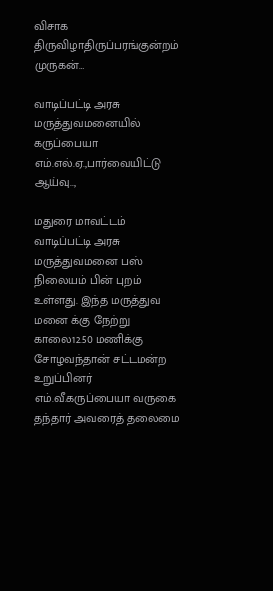விசாக திருவிழாதிருப்பரங்குன்றம் முருகன்…

வாடிப்பட்டி அரசு மருத்துவமனையில் கருப்பையா எம்.எல்.ஏ.,பார்வையிட்டு ஆய்வு..,

மதுரை மாவட்டம் வாடிப்பட்டி அரசு மருத்துவமனை பஸ் நிலையம் பின் புறம் உள்ளது. இந்த மருத்துவ மனை க்கு நேற்று காலை12.50 மணிக்கு சோழவந்தான் சட்டமன்ற உறுப்பினர் எம்.வீ.கருப்பையா வருகை தந்தார் அவரைத் தலைமை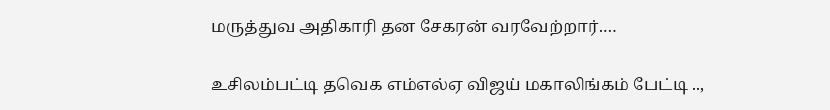மருத்துவ அதிகாரி தன சேகரன் வரவேற்றார்.…

உசிலம்பட்டி தவெக எம்எல்ஏ விஜய் மகாலிங்கம் பேட்டி ..,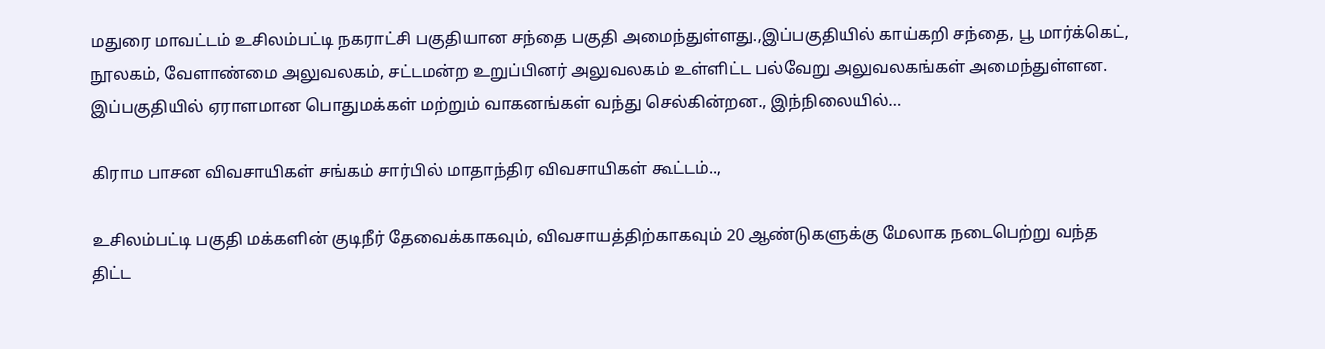மதுரை மாவட்டம் உசிலம்பட்டி நகராட்சி பகுதியான சந்தை பகுதி அமைந்துள்ளது.,இப்பகுதியில் காய்கறி சந்தை, பூ மார்க்கெட், நூலகம், வேளாண்மை அலுவலகம், சட்டமன்ற உறுப்பினர் அலுவலகம் உள்ளிட்ட பல்வேறு அலுவலகங்கள் அமைந்துள்ளன. இப்பகுதியில் ஏராளமான பொதுமக்கள் மற்றும் வாகனங்கள் வந்து செல்கின்றன., இந்நிலையில்…

கிராம பாசன விவசாயிகள் சங்கம் சார்பில் மாதாந்திர விவசாயிகள் கூட்டம்..,

உசிலம்பட்டி பகுதி மக்களின் குடிநீர் தேவைக்காகவும், விவசாயத்திற்காகவும் 20 ஆண்டுகளுக்கு மேலாக நடைபெற்று வந்த திட்ட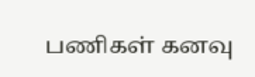பணிகள் கனவு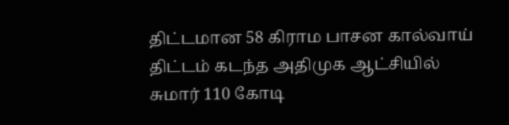திட்டமான 58 கிராம பாசன கால்வாய் திட்டம் கடந்த அதிமுக ஆட்சியில் சுமார் 110 கோடி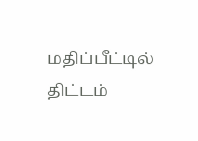மதிப்பீட்டில் திட்டம்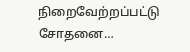நிறைவேற்றப்பட்டு சோதனை…